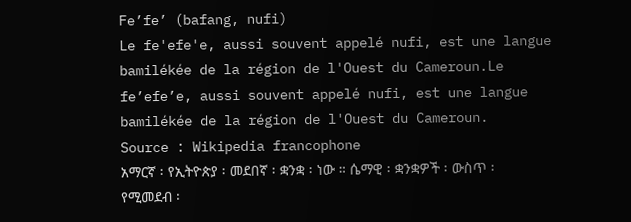Fe’fe’ (bafang, nufi)
Le fe'efe'e, aussi souvent appelé nufi, est une langue bamilékée de la région de l'Ouest du Cameroun.Le fe’efe’e, aussi souvent appelé nufi, est une langue bamilékée de la région de l'Ouest du Cameroun.
Source : Wikipedia francophone
አማርኛ ፡ የኢትዮጵያ ፡ መደበኛ ፡ ቋንቋ ፡ ነው ። ሴማዊ ፡ ቋንቋዎች ፡ ውስጥ ፡ የሚመደብ ፡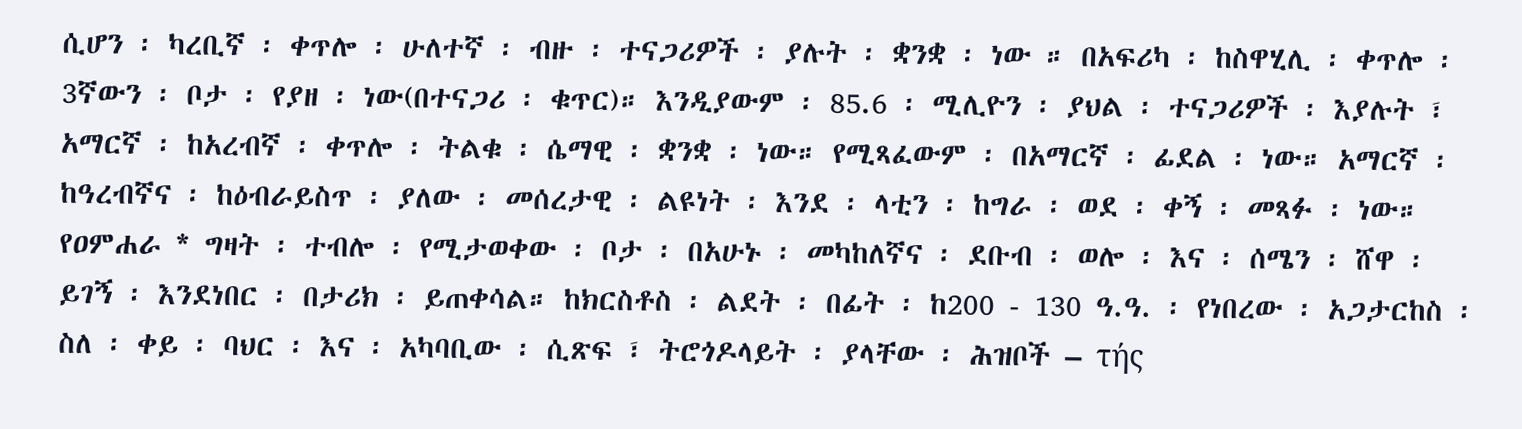ሲሆን ፡ ካረቢኛ ፡ ቀጥሎ ፡ ሁለተኛ ፡ ብዙ ፡ ተናጋሪዎች ፡ ያሉት ፡ ቋንቋ ፡ ነው ። በአፍሪካ ፡ ከስዋሂሊ ፡ ቀጥሎ ፡ 3ኛውን ፡ ቦታ ፡ የያዘ ፡ ነው(በተናጋሪ ፡ ቁጥር)። እንዲያውም ፡ 85.6 ፡ ሚሊዮን ፡ ያህል ፡ ተናጋሪዎች ፡ እያሉት ፣ አማርኛ ፡ ከአረብኛ ፡ ቀጥሎ ፡ ትልቁ ፡ ሴማዊ ፡ ቋንቋ ፡ ነው። የሚጻፈውም ፡ በአማርኛ ፡ ፊደል ፡ ነው። አማርኛ ፡ ከዓረብኛና ፡ ከዕብራይስጥ ፡ ያለው ፡ መሰረታዊ ፡ ልዩነት ፡ እንደ ፡ ላቲን ፡ ከግራ ፡ ወደ ፡ ቀኝ ፡ መጻፉ ፡ ነው። የዐምሐራ * ግዛት ፡ ተብሎ ፡ የሚታወቀው ፡ ቦታ ፡ በአሁኑ ፡ መካከለኛና ፡ ደቡብ ፡ ወሎ ፡ እና ፡ ሰሜን ፡ ሸዋ ፡ ይገኝ ፡ እንደነበር ፡ በታሪክ ፡ ይጠቀሳል። ከክርስቶስ ፡ ልደት ፡ በፊት ፡ ከ200 - 130 ዓ.ዓ. ፡ የነበረው ፡ አጋታርከስ ፡ ስለ ፡ ቀይ ፡ ባህር ፡ እና ፡ አካባቢው ፡ ሲጽፍ ፣ ትሮጎዶላይት ፡ ያላቸው ፡ ሕዝቦች – τής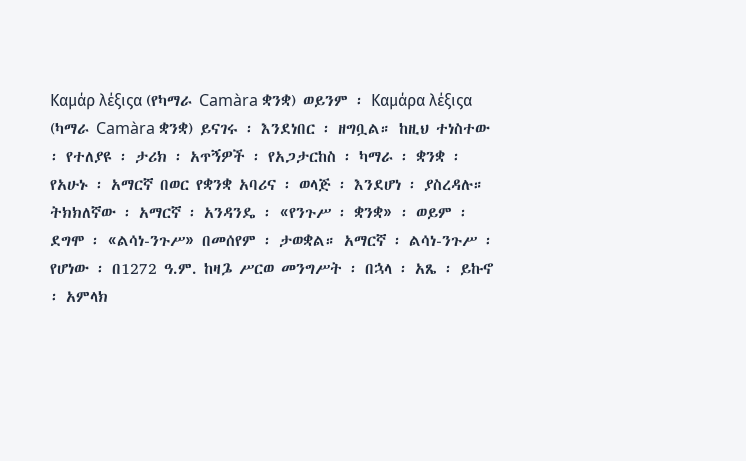Kαμάρ λέξιςα (የካማራ Camàra ቋንቋ) ወይንም ፡ Kαμάρα λέξιςα (ካማራ Camàra ቋንቋ) ይናገሩ ፡ እንደነበር ፡ ዘግቧል። ከዚህ ተነስተው ፡ የተለያዩ ፡ ታሪክ ፡ አጥኝዎች ፡ የአጋታርከስ ፡ ካማራ ፡ ቋንቋ ፡ የአሁኑ ፡ አማርኛ በወር የቋንቋ አባሪና ፡ ወላጅ ፡ እንደሆነ ፡ ያስረዳሉ። ትክክለኛው ፡ አማርኛ ፡ አንዳንዴ ፡ «የንጉሥ ፡ ቋንቋ» ፡ ወይም ፡ ደግሞ ፡ «ልሳነ-ንጉሥ» በመሰየም ፡ ታወቋል። አማርኛ ፡ ልሳነ-ንጉሥ ፡ የሆነው ፡ በ1272 ዓ.ም. ከዛጔ ሥርወ መንግሥት ፡ በኋላ ፡ አጼ ፡ ይኩኖ ፡ አምላክ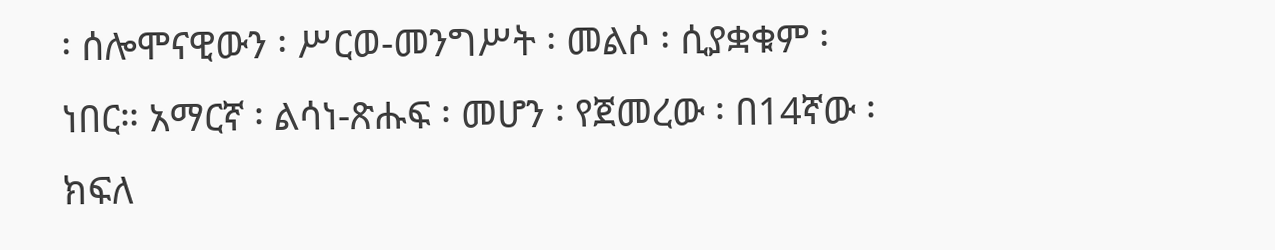፡ ሰሎሞናዊውን ፡ ሥርወ-መንግሥት ፡ መልሶ ፡ ሲያቋቁም ፡ ነበር። አማርኛ ፡ ልሳነ-ጽሑፍ ፡ መሆን ፡ የጀመረው ፡ በ14ኛው ፡ ክፍለ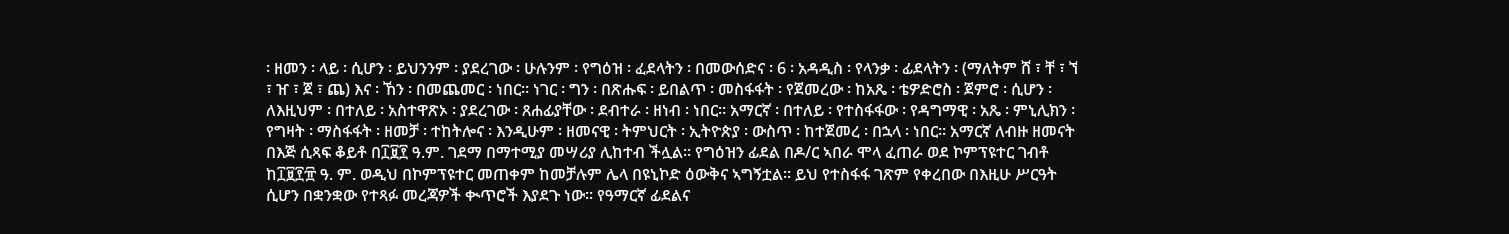፡ ዘመን ፡ ላይ ፡ ሲሆን ፡ ይህንንም ፡ ያደረገው ፡ ሁሉንም ፡ የግዕዝ ፡ ፈደላትን ፡ በመውሰድና ፡ 6 ፡ አዳዲስ ፡ የላንቃ ፡ ፊደላትን ፡ (ማለትም ሸ ፣ ቸ ፣ ኘ ፣ ዠ ፣ ጀ ፣ ጨ) እና ፡ ኸን ፡ በመጨመር ፡ ነበር። ነገር ፡ ግን ፡ በጽሑፍ ፡ ይበልጥ ፡ መስፋፋት ፡ የጀመረው ፡ ከአጼ ፡ ቴዎድሮስ ፡ ጀምሮ ፡ ሲሆን ፡ ለእዚህም ፡ በተለይ ፡ አስተዋጽኦ ፡ ያደረገው ፡ ጸሐፊያቸው ፡ ደብተራ ፡ ዘነብ ፡ ነበር። አማርኛ ፡ በተለይ ፡ የተስፋፋው ፡ የዳግማዊ ፡ አጼ ፡ ምኒሊክን ፡ የግዛት ፡ ማስፋፋት ፡ ዘመቻ ፡ ተከትሎና ፡ እንዲሁም ፡ ዘመናዊ ፡ ትምህርት ፡ ኢትዮጵያ ፡ ውስጥ ፡ ከተጀመረ ፡ በኋላ ፡ ነበር። አማርኛ ለብዙ ዘመናት በእጅ ሲጻፍ ቆይቶ በ፲፱፻ ዓ.ም. ገደማ በማተሚያ መሣሪያ ሊከተብ ችሏል። የግዕዝን ፊደል በዶ/ር ኣበራ ሞላ ፈጠራ ወደ ኮምፕዩተር ገብቶ ከ፲፱፻፹ ዓ. ም. ወዲህ በኮምፕዩተር መጠቀም ከመቻሉም ሌላ በዩኒኮድ ዕውቅና ኣግኝቷል። ይህ የተስፋፋ ገጽም የቀረበው በእዚሁ ሥርዓት ሲሆን በቋንቋው የተጻፉ መረጃዎች ቊጥሮች እያደጉ ነው። የዓማርኛ ፊደልና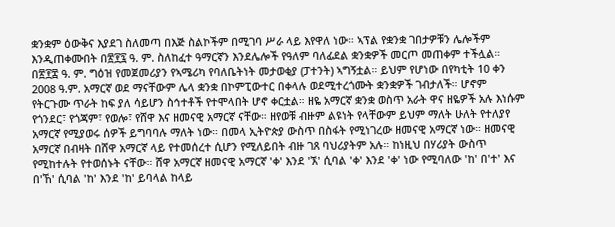ቋንቋም ዕውቅና እያደገ ስለመጣ በእጅ ስልኮችም በሚገባ ሥራ ላይ እየዋለ ነው። ኣፕል የቋንቋ ገበታዎቹን ሌሎችም እንዲጠቀሙበት በ፳፻፯ ዓ. ም. ስለከፈተ ዓማርኛን እንደሌሎች የዓለም ባለፊደል ቋንቋዎች መርጦ መጠቀም ተችሏል። በ፳፻፰ ዓ. ም. ግዕዝ የመጀመሪያን የኣሜሪካ የባለቤትነት መታወቂያ (ፓተንት) ኣግኝቷል። ይህም የሆነው በየካቲት 10 ቀን 2008 ዓ.ም. አማርኛ ወደ ማናቸውም ሌላ ቋንቋ በኮምፒውተር በቀላሉ ወደሚተረጎሙት ቋንቋዎች ገብታለች። ሆኖም የትርጉሙ ጥራት ከፍ ያለ ሳይሆን ስኅተቶች የተሞላበት ሆኖ ቀርቷል። ዘዬ አማርኛ ቋንቋ ወስጥ አራት ዋና ዘዬዎች አሉ እነሱም የጎንደር፣ የጎጃም፣ የወሎ፣ የሸዋ እና ዘመናዊ አማርኛ ናቸው። ዘየወቹ ብዙም ልዩነት የላቸውም ይህም ማለት ሁለት የተለያየ አማርኛ የሚያወሩ ሰዎች ይግባባሉ ማለት ነው። በመላ ኢትዮጵያ ውስጥ በስፋት የሚነገረው ዘመናዊ አማርኛ ነው። ዘመናዊ አማርኛ በብዛት በሸዋ አማርኛ ላይ የተመሰረተ ሲሆን የሚለይበት ብዙ ገጸ ባህሪያትም አሉ። ከነዚህ በሃሪያት ውስጥ የሚከተሉት የተወሰኑት ናቸው። ሸዋ አማርኛ ዘመናዊ አማርኛ 'ቀ' እንደ 'ኧ' ሲባል 'ቀ' እንደ 'ቀ' ነው የሚባለው 'ከ' በ'ተ' እና በ'ኸ' ሲባል 'ከ' እንደ 'ከ' ይባላል ከላይ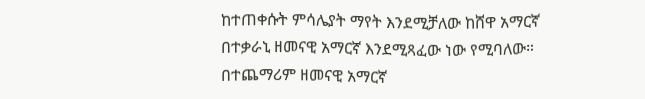ከተጠቀሱት ምሳሌያት ማየት እንደሚቻለው ከሸዋ አማርኛ በተቃራኒ ዘመናዊ አማርኛ እንደሚጻፈው ነው የሚባለው። በተጨማሪም ዘመናዊ አማርኛ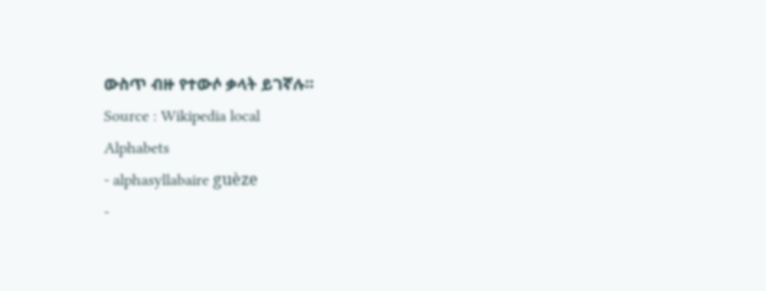ውስጥ ብዙ የተውሶ ቃላት ይገኛሉ።
Source : Wikipedia local
Alphabets
- alphasyllabaire guèze
-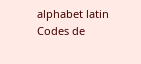alphabet latin
Codes de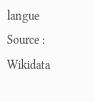langue
Source : Wikidata